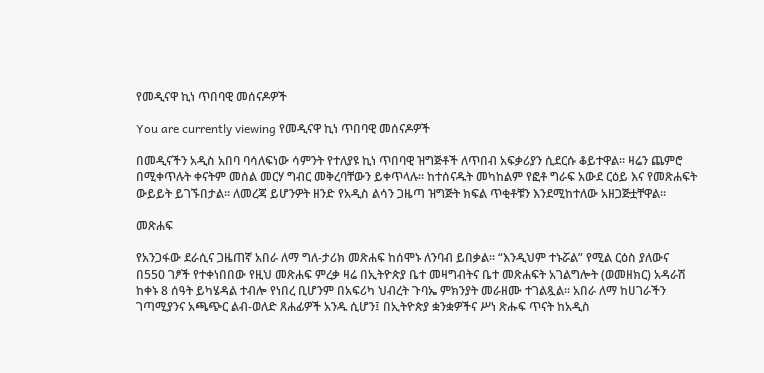የመዲናዋ ኪነ ጥበባዊ መሰናዶዎች

You are currently viewing የመዲናዋ ኪነ ጥበባዊ መሰናዶዎች

በመዲናችን አዲስ አበባ ባሳለፍነው ሳምንት የተለያዩ ኪነ ጥበባዊ ዝግጅቶች ለጥበብ አፍቃሪያን ሲደርሱ ቆይተዋል። ዛሬን ጨምሮ በሚቀጥሉት ቀናትም መሰል መርሃ ግብር መቅረባቸውን ይቀጥላሉ፡፡ ከተሰናዱት መካከልም የፎቶ ግራፍ አውደ ርዕይ እና የመጽሐፍት ውይይት ይገኙበታል፡፡ ለመረጃ ይሆንዎት ዘንድ የአዲስ ልሳን ጋዜጣ ዝግጅት ክፍል ጥቂቶቹን እንደሚከተለው አዘጋጅቷቸዋል፡፡

መጽሐፍ

የአንጋፋው ደራሲና ጋዜጠኛ አበራ ለማ ግለ-ታሪክ መጽሐፍ ከሰሞኑ ለንባብ ይበቃል፡፡ “እንዲህም ተኑሯል” የሚል ርዕስ ያለውና በ550 ገፆች የተቀነበበው የዚህ መጽሐፍ ምረቃ ዛሬ በኢትዮጵያ ቤተ መዛግብትና ቤተ መጽሐፍት አገልግሎት (ወመዘክር) አዳራሽ ከቀኑ 8 ሰዓት ይካሄዳል ተብሎ የነበረ ቢሆንም በአፍሪካ ህብረት ጉባኤ ምክንያት መራዘሙ ተገልጿል፡፡ አበራ ለማ ከሀገራችን ገጣሚያንና አጫጭር ልብ-ወለድ ጸሐፊዎች አንዱ ሲሆን፤ በኢትዮጵያ ቋንቋዎችና ሥነ ጽሑፍ ጥናት ከአዲስ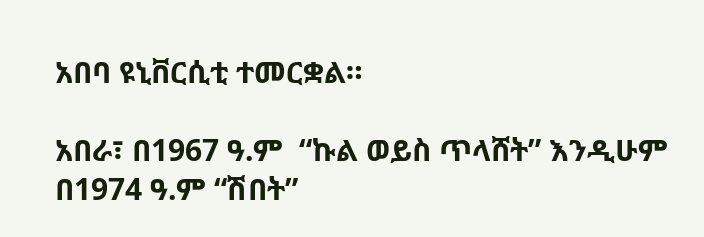አበባ ዩኒቨርሲቲ ተመርቋል።

አበራ፣ በ1967 ዓ.ም  “ኩል ወይስ ጥላሸት” እንዲሁም  በ1974 ዓ.ም “ሽበት”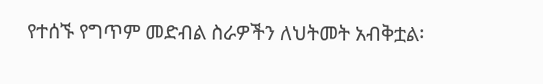የተሰኙ የግጥም መድብል ስራዎችን ለህትመት አብቅቷል፡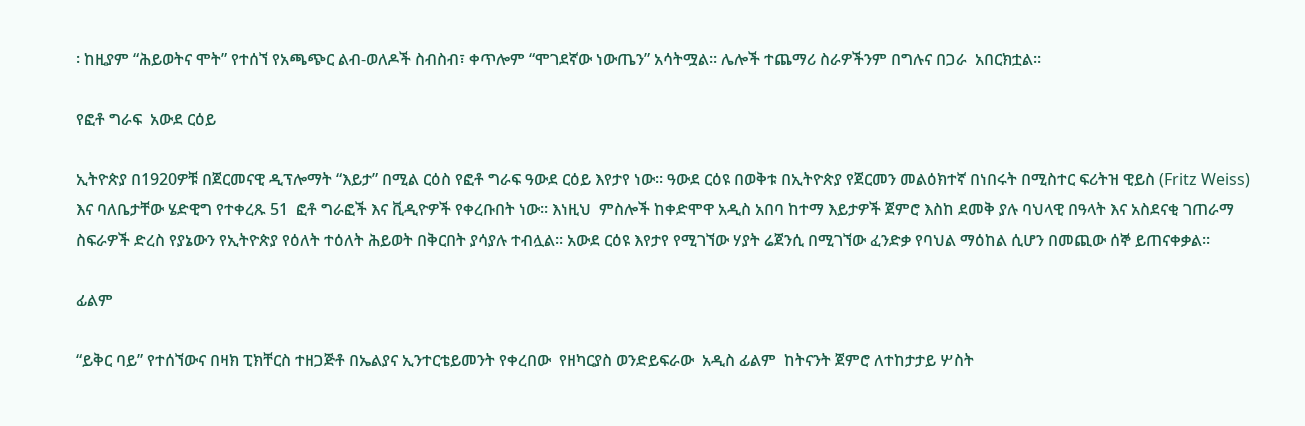፡ ከዚያም “ሕይወትና ሞት” የተሰኘ የአጫጭር ልብ-ወለዶች ስብስብ፣ ቀጥሎም “ሞገደኛው ነውጤን” አሳትሟል፡፡ ሌሎች ተጨማሪ ስራዎችንም በግሉና በጋራ  አበርክቷል፡፡

የፎቶ ግራፍ  አውደ ርዕይ

ኢትዮጵያ በ1920ዎቹ በጀርመናዊ ዲፕሎማት “እይታ” በሚል ርዕስ የፎቶ ግራፍ ዓውደ ርዕይ እየታየ ነው፡፡ ዓውደ ርዕዩ በወቅቱ በኢትዮጵያ የጀርመን መልዕክተኛ በነበሩት በሚስተር ፍሪትዝ ዊይስ (Fritz Weiss) እና ባለቤታቸው ሄድዊግ የተቀረጹ 51  ፎቶ ግራፎች እና ቪዲዮዎች የቀረቡበት ነው፡፡ እነዚህ  ምስሎች ከቀድሞዋ አዲስ አበባ ከተማ እይታዎች ጀምሮ እስከ ደመቅ ያሉ ባህላዊ በዓላት እና አስደናቂ ገጠራማ ስፍራዎች ድረስ የያኔውን የኢትዮጵያ የዕለት ተዕለት ሕይወት በቅርበት ያሳያሉ ተብሏል፡፡ አውደ ርዕዩ እየታየ የሚገኘው ሃያት ሬጀንሲ በሚገኘው ፈንድቃ የባህል ማዕከል ሲሆን በመጪው ሰኞ ይጠናቀቃል፡፡

ፊልም

“ይቅር ባይ” የተሰኘውና በዛክ ፒክቸርስ ተዘጋጅቶ በኤልያና ኢንተርቴይመንት የቀረበው  የዘካርያስ ወንድይፍራው  አዲስ ፊልም  ከትናንት ጀምሮ ለተከታታይ ሦስት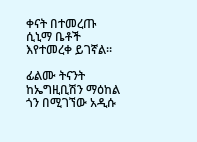ቀናት በተመረጡ ሲኒማ ቤቶች እየተመረቀ ይገኛል።

ፊልሙ ትናንት  ከኤግዚቢሽን ማዕከል ጎን በሚገኘው አዲሱ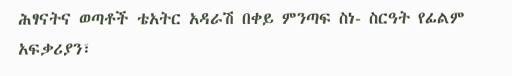ሕፃናትና ወጣቶች ቴአትር አዳራሽ በቀይ ምንጣፍ ስነ- ስርዓት የፊልም አፍቃሪያን፣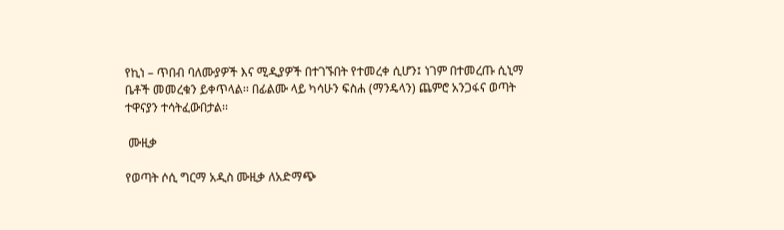የኪነ – ጥበብ ባለሙያዎች እና ሚዲያዎች በተገኙበት የተመረቀ ሲሆን፤ ነገም በተመረጡ ሲኒማ ቤቶች መመረቁን ይቀጥላል፡፡ በፊልሙ ላይ ካሳሁን ፍስሐ (ማንዴላን) ጨምሮ አንጋፋና ወጣት ተዋናያን ተሳትፈውበታል፡፡

 ሙዚቃ

የወጣት ሶሲ ግርማ አዲስ ሙዚቃ ለአድማጭ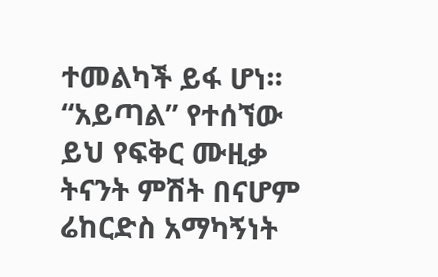ተመልካች ይፋ ሆነ። “አይጣል” የተሰኘው ይህ የፍቅር ሙዚቃ ትናንት ምሽት በናሆም ሬከርድስ አማካኝነት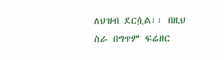ለህዝብ ደርሷል፡፡ በዚህ ስራ በግጥም ፍሬዘር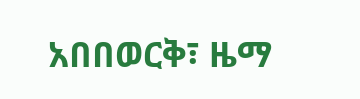አበበወርቅ፣ ዜማ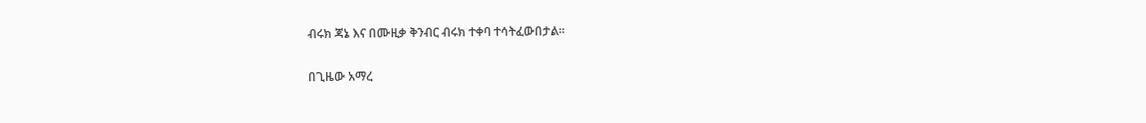ብሩክ ጃኔ እና በሙዚቃ ቅንብር ብሩክ ተቀባ ተሳትፈውበታል፡፡

በጊዜው አማረ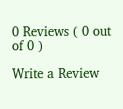0 Reviews ( 0 out of 0 )

Write a Review